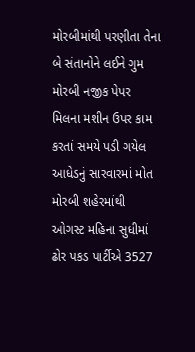મોરબીમાંથી પરણીતા તેના બે સંતાનોને લઈને ગુમ મોરબી નજીક પેપર મિલના મશીન ઉપર કામ કરતાં સમયે પડી ગયેલ આધેડનું સારવારમાં મોત મોરબી શહેરમાંથી ઓગસ્ટ મહિના સુધીમાં ઢોર પકડ પાર્ટીએ 3527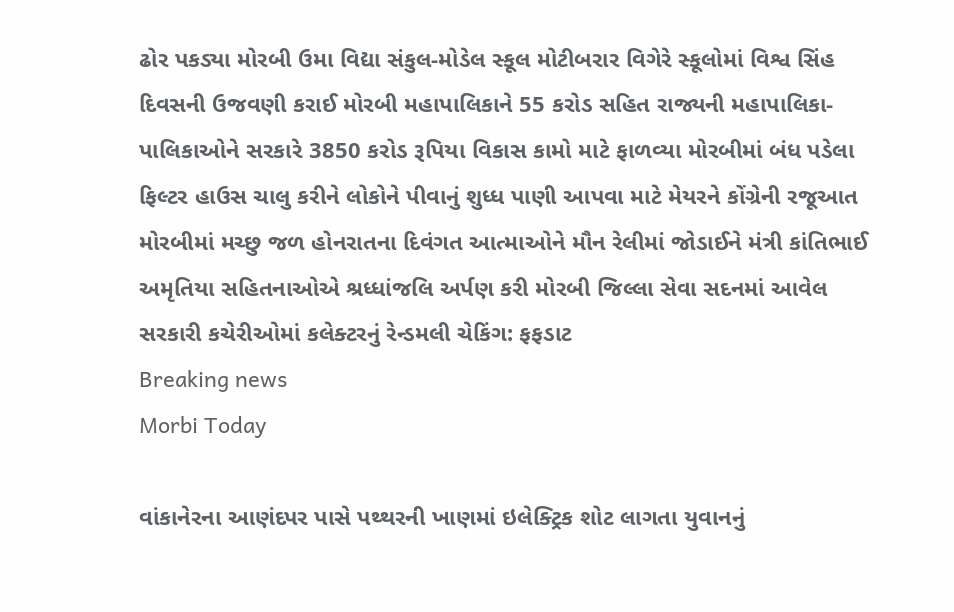ઢોર પકડ્યા મોરબી ઉમા વિદ્યા સંકુલ-મોડેલ સ્કૂલ મોટીબરાર વિગેરે સ્કૂલોમાં વિશ્વ સિંહ દિવસની ઉજવણી કરાઈ મોરબી મહાપાલિકાને 55 કરોડ સહિત રાજ્યની મહાપાલિકા-પાલિકાઓને સરકારે 3850 કરોડ રૂપિયા વિકાસ કામો માટે ફાળવ્યા મોરબીમાં બંધ પડેલા ફિલ્ટર હાઉસ ચાલુ કરીને લોકોને પીવાનું શુધ્ધ પાણી આપવા માટે મેયરને કોંગ્રેની રજૂઆત મોરબીમાં મચ્છુ જળ હોનરાતના દિવંગત આત્માઓને મૌન રેલીમાં જોડાઈને મંત્રી કાંતિભાઈ અમૃતિયા સહિતનાઓએ શ્રધ્ધાંજલિ અર્પણ કરી મોરબી જિલ્લા સેવા સદનમાં આવેલ સરકારી કચેરીઓમાં કલેક્ટરનું રેન્ડમલી ચેકિંગ: ફફડાટ
Breaking news
Morbi Today

વાંકાનેરના આણંદપર પાસે પથ્થરની ખાણમાં ઇલેક્ટ્રિક શોટ લાગતા યુવાનનું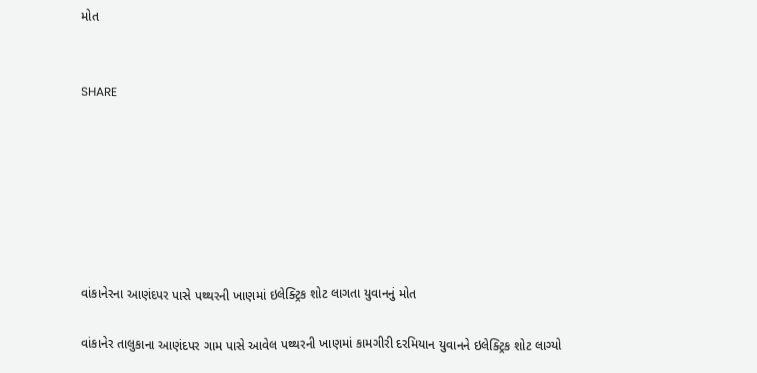મોત


SHARE







વાંકાનેરના આણંદપર પાસે પથ્થરની ખાણમાં ઇલેક્ટ્રિક શોટ લાગતા યુવાનનું મોત

વાંકાનેર તાલુકાના આણંદપર ગામ પાસે આવેલ પથ્થરની ખાણમાં કામગીરી દરમિયાન યુવાનને ઇલેક્ટ્રિક શોટ લાગ્યો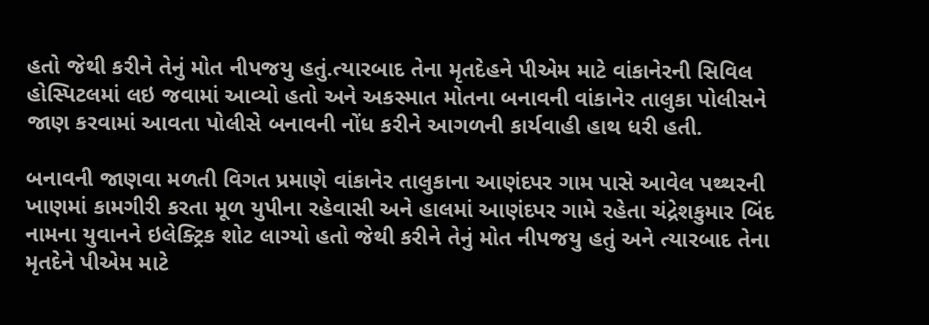હતો જેથી કરીને તેનું મોત નીપજયુ હતું.ત્યારબાદ તેના મૃતદેહને પીએમ માટે વાંકાનેરની સિવિલ હોસ્પિટલમાં લઇ જવામાં આવ્યો હતો અને અકસ્માત મોતના બનાવની વાંકાનેર તાલુકા પોલીસને જાણ કરવામાં આવતા પોલીસે બનાવની નોંધ કરીને આગળની કાર્યવાહી હાથ ધરી હતી.

બનાવની જાણવા મળતી વિગત પ્રમાણે વાંકાનેર તાલુકાના આણંદપર ગામ પાસે આવેલ પથ્થરની ખાણમાં કામગીરી કરતા મૂળ યુપીના રહેવાસી અને હાલમાં આણંદપર ગામે રહેતા ચંદ્રેશકુમાર બિંદ નામના યુવાનને ઇલેક્ટ્રિક શોટ લાગ્યો હતો જેથી કરીને તેનું મોત નીપજયુ હતું અને ત્યારબાદ તેના મૃતદેને પીએમ માટે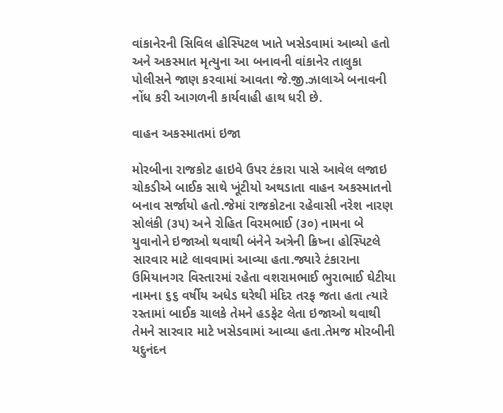વાંકાનેરની સિવિલ હોસ્પિટલ ખાતે ખસેડવામાં આવ્યો હતો અને અકસ્માત મૃત્યુના આ બનાવની વાંકાનેર તાલુકા પોલીસને જાણ કરવામાં આવતા જે.જી.ઝાલાએ બનાવની નોંધ કરી આગળની કાર્યવાહી હાથ ધરી છે.

વાહન અકસ્માતમાં ઇજા

મોરબીના રાજકોટ હાઇવે ઉપર ટંકારા પાસે આવેલ લજાઇ ચોકડીએ બાઈક સાથે ખૂંટીયો અથડાતા વાહન અકસ્માતનો બનાવ સર્જાયો હતો.જેમાં રાજકોટના રહેવાસી નરેશ નારણ સોલંકી (૩૫) અને રોહિત વિરમભાઈ (૩૦) નામના બે યુવાનોને ઇજાઓ થવાથી બંનેને અત્રેની ક્રિષ્ના હોસ્પિટલે સારવાર માટે લાવવામાં આવ્યા હતા.જ્યારે ટંકારાના ઉમિયાનગર વિસ્તારમાં રહેતા વશરામભાઈ ભુરાભાઈ ઘેટીયા નામના ૬૬ વર્ષીય અધેડ ઘરેથી મંદિર તરફ જતા હતા ત્યારે રસ્તામાં બાઈક ચાલકે તેમને હડફેટ લેતા ઇજાઓ થવાથી તેમને સારવાર માટે ખસેડવામાં આવ્યા હતા.તેમજ મોરબીની યદુનંદન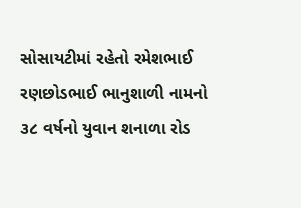સોસાયટીમાં રહેતો રમેશભાઈ રણછોડભાઈ ભાનુશાળી નામનો ૩૮ વર્ષનો યુવાન શનાળા રોડ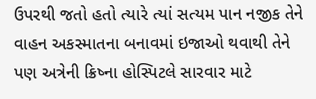ઉપરથી જતો હતો ત્યારે ત્યાં સત્યમ પાન નજીક તેને વાહન અકસ્માતના બનાવમાં ઇજાઓ થવાથી તેને પણ અત્રેની ક્રિષ્ના હોસ્પિટલે સારવાર માટે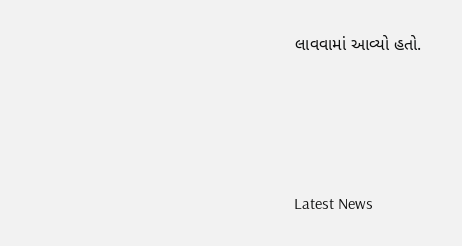લાવવામાં આવ્યો હતો.






Latest News